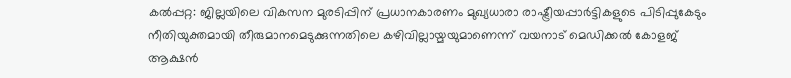കൽപ്പറ്റ: ജില്ലയിലെ വികസന മുരടിപ്പിന് പ്രധാനകാരണം മുഖ്യധാരാ രാഷ്ട്രീയപ്പാർട്ടികളുടെ പിടിപ്പുകേടും നീതിയുക്തമായി തീരുമാനമെടുക്കുന്നതിലെ കഴിവില്ലായ്മയുമാണെന്ന് വയനാട് മെഡിക്കൽ കോളജ് ആക്ഷൻ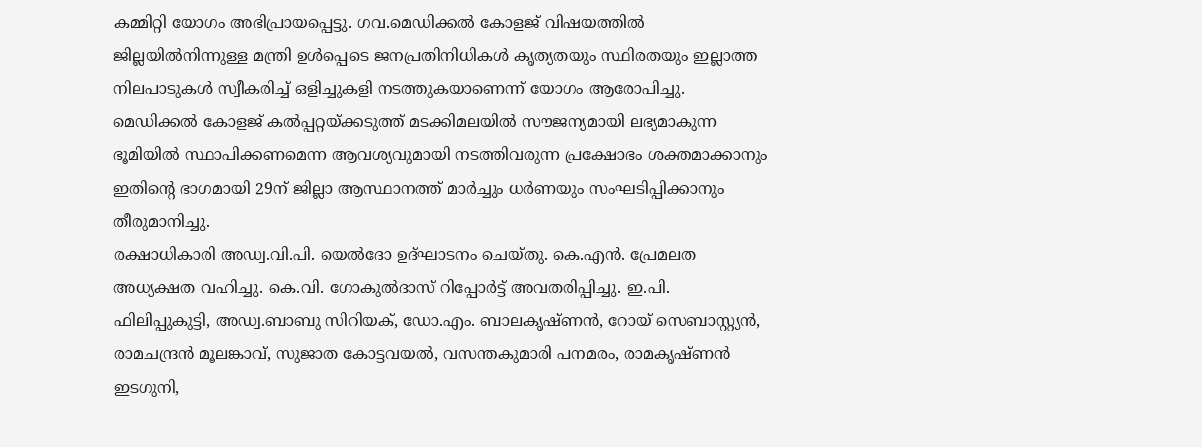കമ്മിറ്റി യോഗം അഭിപ്രായപ്പെട്ടു. ഗവ.മെഡിക്കൽ കോളജ് വിഷയത്തിൽ ജില്ലയിൽനിന്നുള്ള മന്ത്രി ഉൾപ്പെടെ ജനപ്രതിനിധികൾ കൃത്യതയും സ്ഥിരതയും ഇല്ലാത്ത നിലപാടുകൾ സ്വീകരിച്ച് ഒളിച്ചുകളി നടത്തുകയാണെന്ന് യോഗം ആരോപിച്ചു. മെഡിക്കൽ കോളജ് കൽപ്പറ്റയ്ക്കടുത്ത് മടക്കിമലയിൽ സൗജന്യമായി ലഭ്യമാകുന്ന ഭൂമിയിൽ സ്ഥാപിക്കണമെന്ന ആവശ്യവുമായി നടത്തിവരുന്ന പ്രക്ഷോഭം ശക്തമാക്കാനും ഇതിന്റെ ഭാഗമായി 29ന് ജില്ലാ ആസ്ഥാനത്ത് മാർച്ചും ധർണയും സംഘടിപ്പിക്കാനും തീരുമാനിച്ചു.
രക്ഷാധികാരി അഡ്വ.വി.പി. യെൽദോ ഉദ്ഘാടനം ചെയ്തു. കെ.എൻ. പ്രേമലത അധ്യക്ഷത വഹിച്ചു. കെ.വി. ഗോകുൽദാസ് റിപ്പോർട്ട് അവതരിപ്പിച്ചു. ഇ.പി. ഫിലിപ്പുകുട്ടി, അഡ്വ.ബാബു സിറിയക്, ഡോ.എം. ബാലകൃഷ്ണൻ, റോയ് സെബാസ്റ്റ്യൻ, രാമചന്ദ്രൻ മൂലങ്കാവ്, സുജാത കോട്ടവയൽ, വസന്തകുമാരി പനമരം, രാമകൃഷ്ണൻ ഇടഗുനി,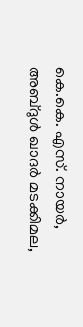കെ.കെ. എസ്. നായർ, അബ്ദുൾ ഖാദർ മടക്കിമല,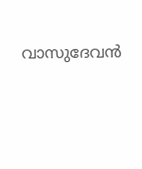വാസുദേവൻ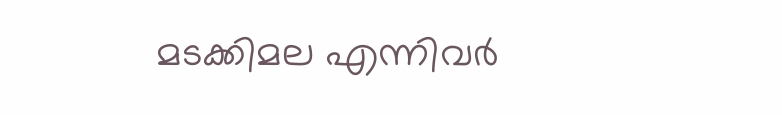മടക്കിമല എന്നിവർ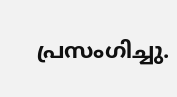പ്രസംഗിച്ചു.